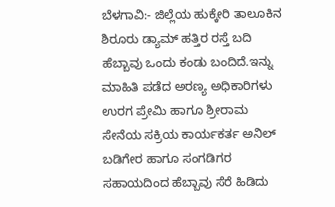ಬೆಳಗಾವಿ:- ಜಿಲ್ಲೆಯ ಹುಕ್ಕೇರಿ ತಾಲೂಕಿನ ಶಿರೂರು ಡ್ಯಾಮ್ ಹತ್ತಿರ ರಸ್ತೆ ಬದಿ ಹೆಬ್ಬಾವು ಒಂದು ಕಂಡು ಬಂದಿದೆ.ಇನ್ನು ಮಾಹಿತಿ ಪಡೆದ ಅರಣ್ಯ ಅಧಿಕಾರಿಗಳು ಉರಗ ಪ್ರೇಮಿ ಹಾಗೂ ಶ್ರೀರಾಮ ಸೇನೆಯ ಸಕ್ರಿಯ ಕಾರ್ಯಕರ್ತ ಅನಿಲ್ ಬಡಿಗೇರ ಹಾಗೂ ಸಂಗಡಿಗರ ಸಹಾಯದಿಂದ ಹೆಬ್ಬಾವು ಸೆರೆ ಹಿಡಿದು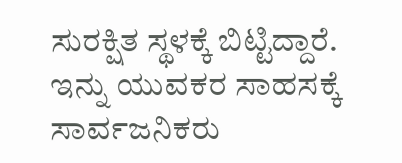ಸುರಕ್ಷಿತ ಸ್ಥಳಕ್ಕೆ ಬಿಟ್ಟಿದ್ದಾರೆ. ಇನ್ನು ಯುವಕರ ಸಾಹಸಕ್ಕೆ ಸಾರ್ವಜನಿಕರು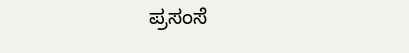ಪ್ರಸಂಸೆ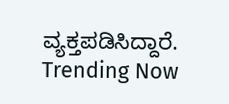ವ್ಯಕ್ತಪಡಿಸಿದ್ದಾರೆ.
Trending Now